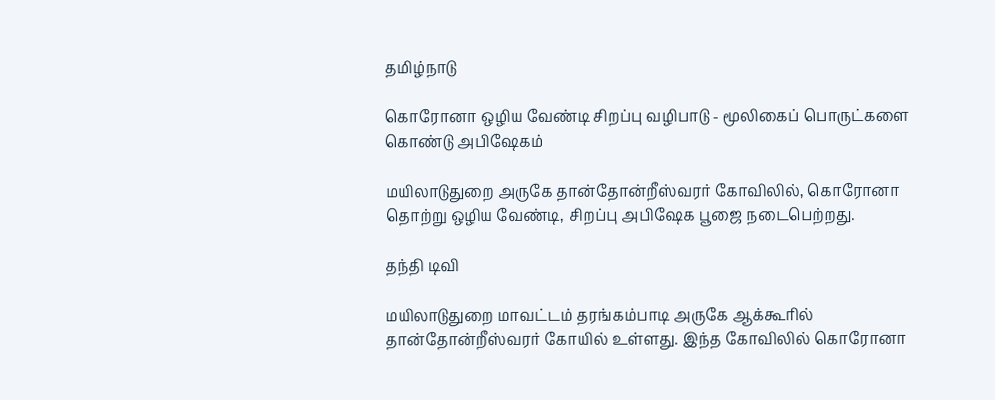தமிழ்நாடு

கொரோனா ஒழிய வேண்டி சிறப்பு வழிபாடு - மூலிகைப் பொருட்களை கொண்டு அபிஷேகம்

மயிலாடுதுறை அருகே தான்தோன்றீஸ்வரர் கோவிலில், கொரோனா தொற்று ஒழிய வேண்டி, சிறப்பு அபிஷேக பூஜை நடைபெற்றது.

தந்தி டிவி

மயிலாடுதுறை மாவட்டம் தரங்கம்பாடி அருகே ஆக்கூரில் தான்தோன்றீஸ்வரர் கோயில் உள்ளது. இந்த கோவிலில் கொரோனா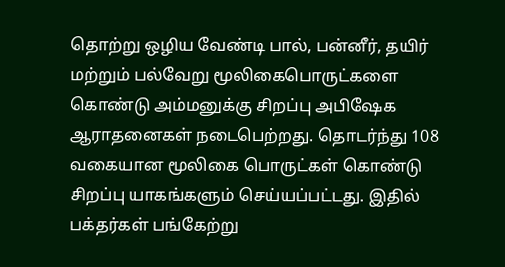தொற்று ஒழிய வேண்டி பால், பன்னீர், தயிர் மற்றும் பல்வேறு மூலிகைபொருட்களை கொண்டு அம்மனுக்கு சிறப்பு அபிஷேக ஆராதனைகள் நடைபெற்றது. தொடர்ந்து 108 வகையான மூலிகை பொருட்கள் கொண்டு சிறப்பு யாகங்களும் செய்யப்பட்டது. இதில் பக்தர்கள் பங்கேற்று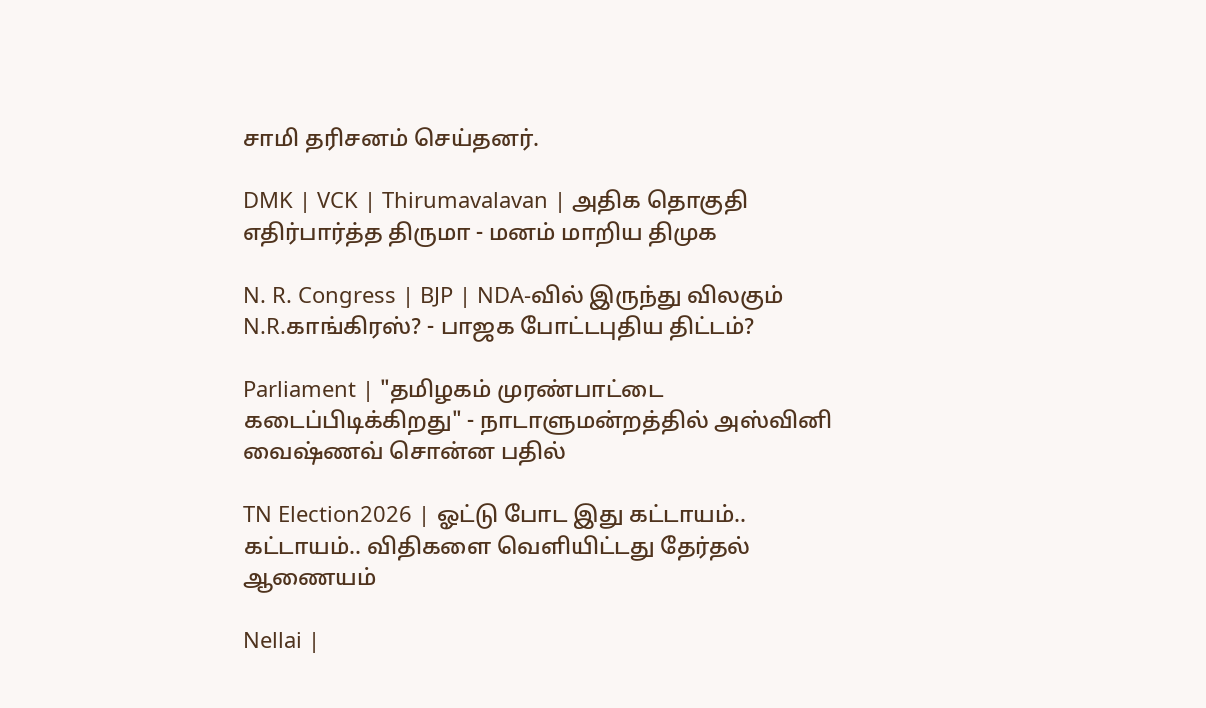சாமி தரிசனம் செய்தனர்.

DMK | VCK | Thirumavalavan | அதிக தொகுதி எதிர்பார்த்த திருமா - மனம் மாறிய திமுக

N. R. Congress | BJP | NDA-வில் இருந்து விலகும் N.R.காங்கிரஸ்? - பாஜக போட்டபுதிய திட்டம்?

Parliament | "தமிழகம் முரண்பாட்டை கடைப்பிடிக்கிறது" - நாடாளுமன்றத்தில் அஸ்வினி வைஷ்ணவ் சொன்ன பதில்

TN Election2026 | ஓட்டு போட இது கட்டாயம்.. கட்டாயம்.. விதிகளை வெளியிட்டது தேர்தல் ஆணையம்

Nellai |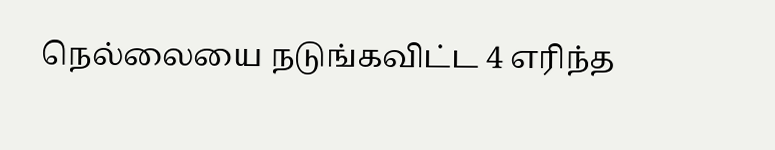நெல்லையை நடுங்கவிட்ட 4 எரிந்த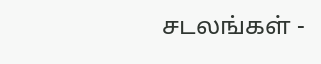சடலங்கள் -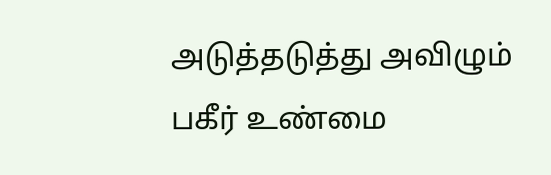அடுத்தடுத்து அவிழும் பகீர் உண்மை